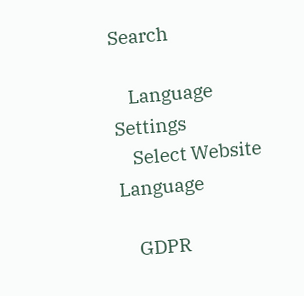Search

    Language Settings
    Select Website Language

    GDPR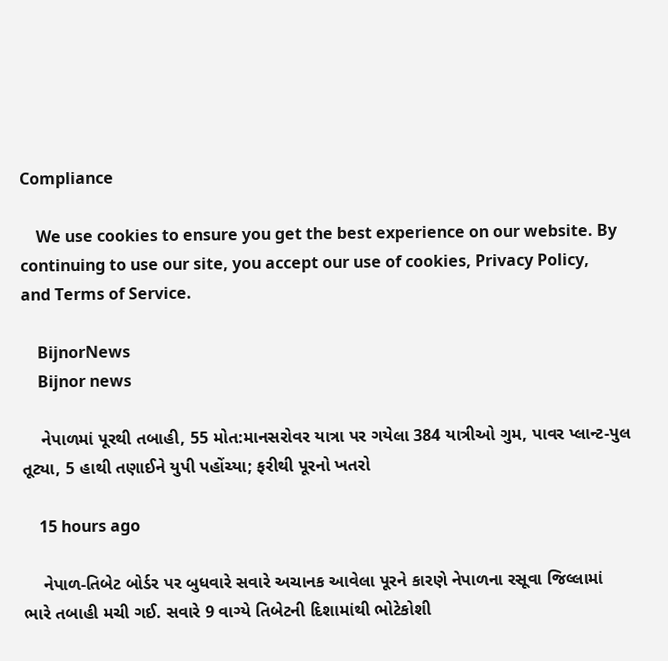Compliance

    We use cookies to ensure you get the best experience on our website. By continuing to use our site, you accept our use of cookies, Privacy Policy, and Terms of Service.

    BijnorNews
    Bijnor news

    નેપાળમાં પૂરથી તબાહી, 55 મોત:માનસરોવર યાત્રા પર ગયેલા 384 યાત્રીઓ ગુમ, પાવર પ્લાન્ટ-પુલ તૂટ્યા, 5 હાથી તણાઈને યુપી પહોંચ્યા; ફરીથી પૂરનો ખતરો

    15 hours ago

    નેપાળ-તિબેટ બોર્ડર પર બુધવારે સવારે અચાનક આવેલા પૂરને કારણે નેપાળના રસૂવા જિલ્લામાં ભારે તબાહી મચી ગઈ. સવારે 9 વાગ્યે તિબેટની દિશામાંથી ભોટેકોશી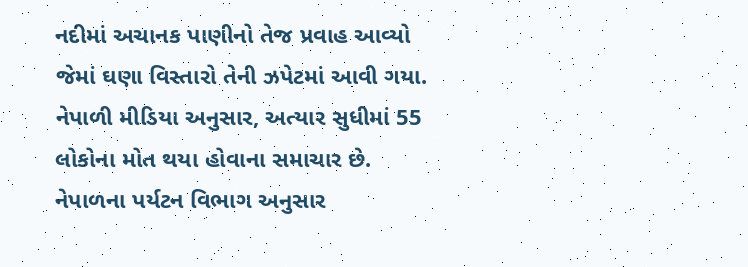નદીમાં અચાનક પાણીનો તેજ પ્રવાહ આવ્યો જેમાં ઘણા વિસ્તારો તેની ઝપેટમાં આવી ગયા. નેપાળી મીડિયા અનુસાર, અત્યાર સુધીમાં 55 લોકોના મોત થયા હોવાના સમાચાર છે. નેપાળના પર્યટન વિભાગ અનુસાર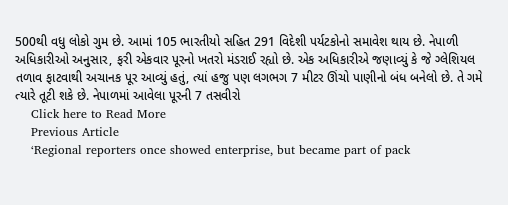500થી વધુ લોકો ગુમ છે. આમાં 105 ભારતીયો સહિત 291 વિદેશી પર્યટકોનો સમાવેશ થાય છે. નેપાળી અધિકારીઓ અનુસાર, ફરી એકવાર પૂરનો ખતરો મંડરાઈ રહ્યો છે. એક અધિકારીએ જણાવ્યું કે જે ગ્લેશિયલ તળાવ ફાટવાથી અચાનક પૂર આવ્યું હતું, ત્યાં હજુ પણ લગભગ 7 મીટર ઊંચો પાણીનો બંધ બનેલો છે. તે ગમે ત્યારે તૂટી શકે છે. નેપાળમાં આવેલા પૂરની 7 તસવીરો
    Click here to Read More
    Previous Article
    ‘Regional reporters once showed enterprise, but became part of pack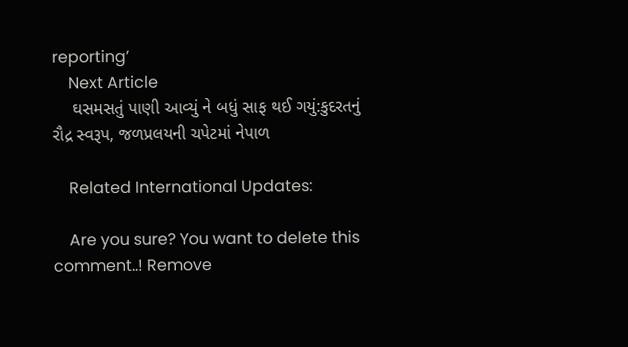reporting’
    Next Article
    ઘસમસતું પાણી આવ્યું ને બધું સાફ થઈ ગયું:કુદરતનું રૌદ્ર સ્વરૂપ, જળપ્રલયની ચપેટમાં નેપાળ

    Related International Updates:

    Are you sure? You want to delete this comment..! Remove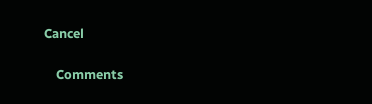Cancel

    Comments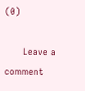(0)

      Leave a comment